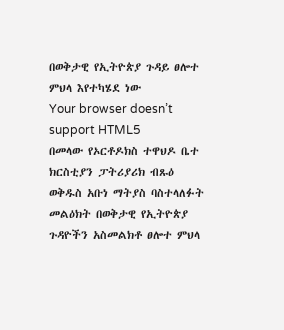በወቅታዊ የኢትዮጵያ ጉዳይ ፀሎተ ምህላ እየተካሄደ ነው
Your browser doesn’t support HTML5
በመላው የኦርቶዶክስ ተዋህዶ ቤተ ክርስቲያን ፓትሪያሪክ ብጹዕ ወቅዱስ አቡነ ማትያስ ባስተላለፉት መልዕክት በወቅታዊ የኢትዮጵያ ጉዳዮችን አስመልክቶ ፀሎተ ምህላ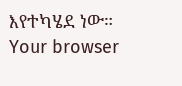እየተካሄደ ነው።
Your browser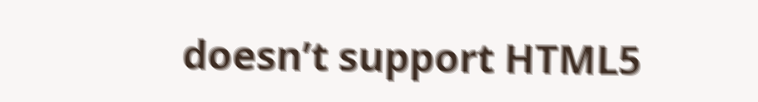doesn’t support HTML5